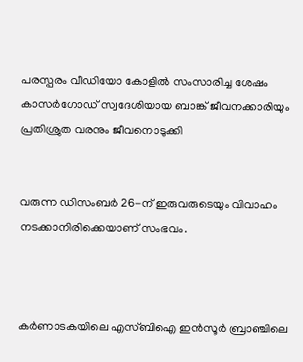പരസ്പരം വീഡിയോ കോളില്‍ സംസാരിച്ച ശേഷം കാസര്‍ഗോഡ് സ്വദേശിയായ ബാങ്ക് ജീവനക്കാരിയും പ്രതിശ്രുത വരനും ജീവനൊടുക്കി


വരുന്ന ഡിസംബര്‍ 26-ന് ഇരുവരുടെയും വിവാഹം നടക്കാനിരിക്കെയാണ് സംഭവം.



കര്‍ണാടകയിലെ എസ്ബിഐ ഇന്‍സൂര്‍ ബ്രാഞ്ചിലെ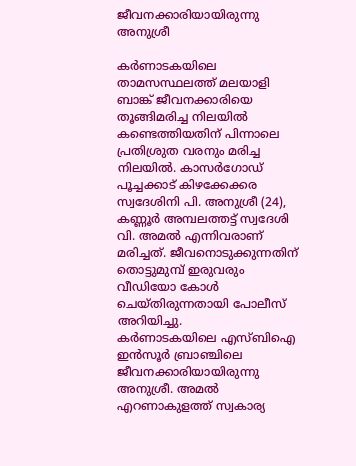ജീവനക്കാരിയായിരുന്നു അനുശ്രീ

കര്‍ണാടകയിലെ താമസസ്ഥലത്ത് മലയാളി ബാങ്ക് ജീവനക്കാരിയെ തൂങ്ങിമരിച്ച നിലയില്‍ കണ്ടെത്തിയതിന് പിന്നാലെ പ്രതിശ്രുത വരനും മരിച്ച നിലയില്‍. കാസര്‍ഗോഡ് പൂച്ചക്കാട് കിഴക്കേക്കര സ്വദേശിനി പി. അനുശ്രീ (24), കണ്ണൂര്‍ അമ്പലത്തട്ട് സ്വദേശി വി. അമല്‍ എന്നിവരാണ് മരിച്ചത്. ജീവനൊടുക്കുന്നതിന് തൊട്ടുമുമ്പ് ഇരുവരും വീഡിയോ കോള്‍ ചെയ്തിരുന്നതായി പോലീസ് അറിയിച്ചു.
കര്‍ണാടകയിലെ എസ്ബിഐ ഇന്‍സൂര്‍ ബ്രാഞ്ചിലെ ജീവനക്കാരിയായിരുന്നു അനുശ്രീ. അമല്‍ എറണാകുളത്ത് സ്വകാര്യ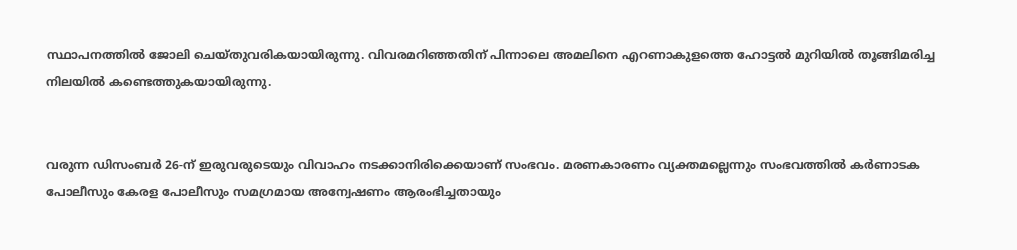സ്ഥാപനത്തില്‍ ജോലി ചെയ്തുവരികയായിരുന്നു. വിവരമറിഞ്ഞതിന് പിന്നാലെ അമലിനെ എറണാകുളത്തെ ഹോട്ടല്‍ മുറിയില്‍ തൂങ്ങിമരിച്ച നിലയില്‍ കണ്ടെത്തുകയായിരുന്നു.


വരുന്ന ഡിസംബര്‍ 26-ന് ഇരുവരുടെയും വിവാഹം നടക്കാനിരിക്കെയാണ് സംഭവം. മരണകാരണം വ്യക്തമല്ലെന്നും സംഭവത്തില്‍ കര്‍ണാടക പോലീസും കേരള പോലീസും സമഗ്രമായ അന്വേഷണം ആരംഭിച്ചതായും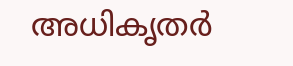അധികൃതര്‍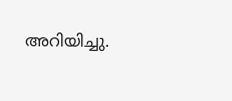അറിയിച്ചു.